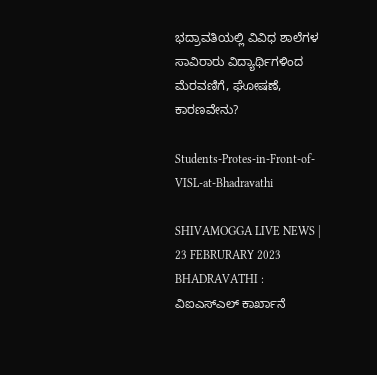ಭದ್ರಾವತಿಯಲ್ಲಿ ವಿವಿಧ ಶಾಲೆಗಳ ಸಾವಿರಾರು ವಿದ್ಯಾರ್ಥಿಗಳಿಂದ ಮೆರವಣಿಗೆ, ಘೋಷಣೆ, ಕಾರಣವೇನು?

Students-Protes-in-Front-of-VISL-at-Bhadravathi

SHIVAMOGGA LIVE NEWS | 23 FEBRURARY 2023 BHADRAVATHI : ವಿಐಎಸ್ಎಲ್ ಕಾರ್ಖಾನೆ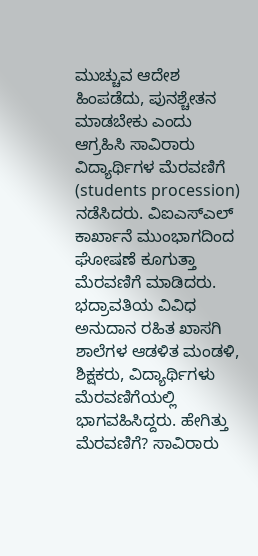ಮುಚ್ಚುವ ಆದೇಶ ಹಿಂಪಡೆದು, ಪುನಶ್ಚೇತನ ಮಾಡಬೇಕು ಎಂದು ಆಗ್ರಹಿಸಿ ಸಾವಿರಾರು ವಿದ್ಯಾರ್ಥಿಗಳ ಮೆರವಣಿಗೆ (students procession) ನಡೆಸಿದರು. ವಿಐಎಸ್ಎಲ್ ಕಾರ್ಖಾನೆ ಮುಂಭಾಗದಿಂದ ಘೋಷಣೆ ಕೂಗುತ್ತಾ ಮೆರವಣಿಗೆ ಮಾಡಿದರು. ಭದ್ರಾವತಿಯ ವಿವಿಧ ಅನುದಾನ ರಹಿತ ಖಾಸಗಿ ಶಾಲೆಗಳ ಆಡಳಿತ ಮಂಡಳಿ, ಶಿಕ್ಷಕರು, ವಿದ್ಯಾರ್ಥಿಗಳು ಮೆರವಣಿಗೆಯಲ್ಲಿ ಭಾಗವಹಿಸಿದ್ದರು. ಹೇಗಿತ್ತು ಮೆರವಣಿಗೆ? ಸಾವಿರಾರು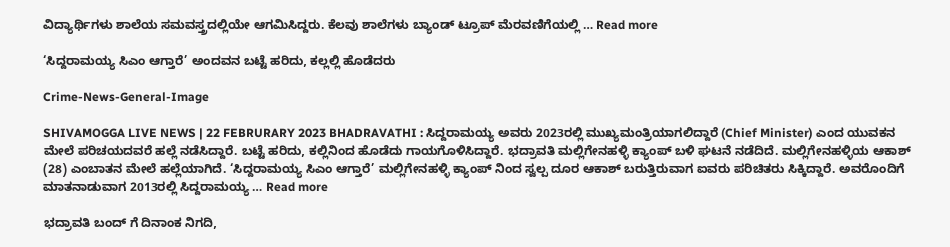ವಿದ್ಯಾರ್ಥಿಗಳು ಶಾಲೆಯ ಸಮವಸ್ತ್ರದಲ್ಲಿಯೇ ಆಗಮಿಸಿದ್ದರು. ಕೆಲವು ಶಾಲೆಗಳು ಬ್ಯಾಂಡ್ ಟ್ರೂಪ್ ಮೆರವಣಿಗೆಯಲ್ಲಿ … Read more

‘ಸಿದ್ದರಾಮಯ್ಯ ಸಿಎಂ ಆಗ್ತಾರೆ’ ಅಂದವನ ಬಟ್ಟೆ ಹರಿದು, ಕಲ್ಲಲ್ಲಿ ಹೊಡೆದರು

Crime-News-General-Image

SHIVAMOGGA LIVE NEWS | 22 FEBRURARY 2023 BHADRAVATHI : ಸಿದ್ದರಾಮಯ್ಯ ಅವರು 2023ರಲ್ಲಿ ಮುಖ್ಯಮಂತ್ರಿಯಾಗಲಿದ್ದಾರೆ (Chief Minister) ಎಂದ ಯುವಕನ ಮೇಲೆ ಪರಿಚಯದವರೆ ಹಲ್ಲೆ ನಡೆಸಿದ್ದಾರೆ. ಬಟ್ಟೆ ಹರಿದು, ಕಲ್ಲಿನಿಂದ ಹೊಡೆದು ಗಾಯಗೊಳಿಸಿದ್ದಾರೆ. ಭದ್ರಾವತಿ ಮಲ್ಲಿಗೇನಹಳ್ಳಿ ಕ್ಯಾಂಪ್ ಬಳಿ ಘಟನೆ ನಡೆದಿದೆ. ಮಲ್ಲಿಗೇನಹಳ್ಳಿಯ ಆಕಾಶ್ (28) ಎಂಬಾತನ ಮೇಲೆ ಹಲ್ಲೆಯಾಗಿದೆ. ‘ಸಿದ್ದರಾಮಯ್ಯ ಸಿಎಂ ಆಗ್ತಾರೆ’ ಮಲ್ಲಿಗೇನಹಳ್ಳಿ ಕ್ಯಾಂಪ್ ನಿಂದ ಸ್ವಲ್ಪ ದೂರ ಆಕಾಶ್ ಬರುತ್ತಿರುವಾಗ ಐವರು ಪರಿಚಿತರು ಸಿಕ್ಕಿದ್ದಾರೆ. ಅವರೊಂದಿಗೆ ಮಾತನಾಡುವಾಗ 2013ರಲ್ಲಿ ಸಿದ್ದರಾಮಯ್ಯ … Read more

ಭದ್ರಾವತಿ ಬಂದ್ ಗೆ ದಿನಾಂಕ ನಿಗದಿ,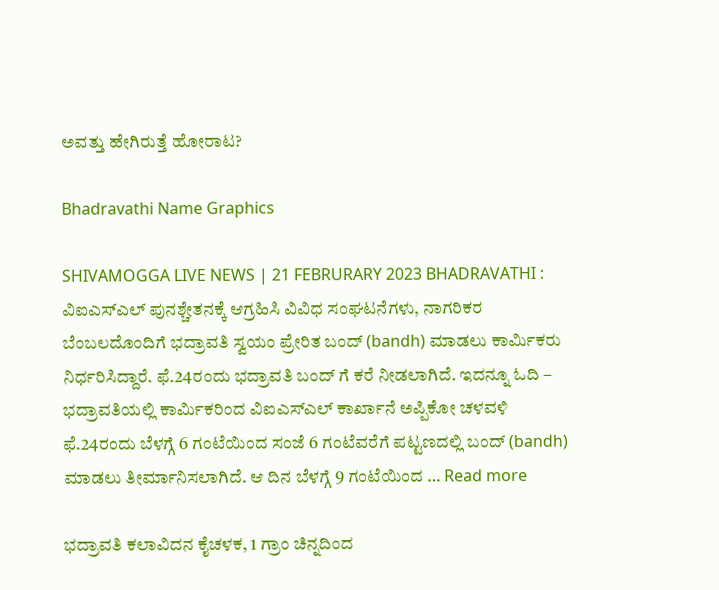ಅವತ್ತು ಹೇಗಿರುತ್ತೆ ಹೋರಾಟ?

Bhadravathi Name Graphics

SHIVAMOGGA LIVE NEWS | 21 FEBRURARY 2023 BHADRAVATHI : ವಿಐಎಸ್ಎಲ್ ಪುನಶ್ಚೇತನಕ್ಕೆ ಆಗ್ರಹಿಸಿ ವಿವಿಧ ಸಂಘಟನೆಗಳು, ನಾಗರಿಕರ ಬೆಂಬಲದೊಂದಿಗೆ ಭದ್ರಾವತಿ ಸ್ವಯಂ ಪ್ರೇರಿತ ಬಂದ್ (bandh) ಮಾಡಲು ಕಾರ್ಮಿಕರು ನಿರ್ಧರಿಸಿದ್ದಾರೆ. ಫೆ.24ರಂದು ಭದ್ರಾವತಿ ಬಂದ್ ಗೆ ಕರೆ ನೀಡಲಾಗಿದೆ. ಇದನ್ನೂ ಓದಿ – ಭದ್ರಾವತಿಯಲ್ಲಿ ಕಾರ್ಮಿಕರಿಂದ ವಿಐಎಸ್ಎಲ್ ಕಾರ್ಖಾನೆ ಅಪ್ಪಿಕೋ ಚಳವಳಿ ಫೆ.24ರಂದು ಬೆಳಗ್ಗೆ 6 ಗಂಟೆಯಿಂದ ಸಂಜೆ 6 ಗಂಟೆವರೆಗೆ ಪಟ್ಟಣದಲ್ಲಿ ಬಂದ್ (bandh) ಮಾಡಲು ತೀರ್ಮಾನಿಸಲಾಗಿದೆ. ಆ ದಿನ ಬೆಳಗ್ಗೆ 9 ಗಂಟೆಯಿಂದ … Read more

ಭದ್ರಾವತಿ ಕಲಾವಿದನ ಕೈಚಳಕ, 1 ಗ್ರಾಂ ಚಿನ್ನದಿಂದ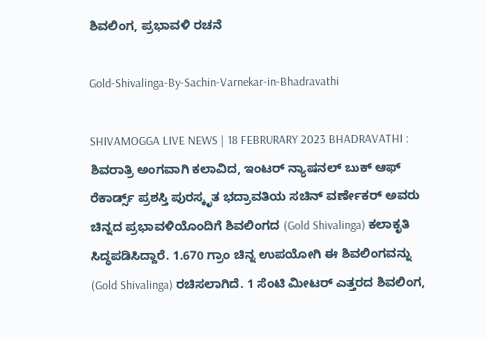ಶಿವಲಿಂಗ, ಪ್ರಭಾವಳಿ ರಚನೆ

Gold-Shivalinga-By-Sachin-Varnekar-in-Bhadravathi

SHIVAMOGGA LIVE NEWS | 18 FEBRURARY 2023 BHADRAVATHI : ಶಿವರಾತ್ರಿ ಅಂಗವಾಗಿ ಕಲಾವಿದ, ಇಂಟರ್ ನ್ಯಾಷನಲ್ ಬುಕ್ ಆಫ್ ರೆಕಾರ್ಡ್ಸ್ ಪ್ರಶಸ್ತಿ ಪುರಸ್ಕೃತ ಭದ್ರಾವತಿಯ ಸಚಿನ್ ವರ್ಣೇಕರ್ ಅವರು ಚಿನ್ನದ ಪ್ರಭಾವಳಿಯೊಂದಿಗೆ ಶಿವಲಿಂಗದ (Gold Shivalinga) ಕಲಾಕೃತಿ ಸಿದ್ಧಪಡಿಸಿದ್ದಾರೆ. 1.670 ಗ್ರಾಂ ಚಿನ್ನ ಉಪಯೋಗಿ ಈ ಶಿವಲಿಂಗವನ್ನು (Gold Shivalinga) ರಚಿಸಲಾಗಿದೆ. 1 ಸೆಂಟಿ ಮೀಟರ್ ಎತ್ತರದ ಶಿವಲಿಂಗ,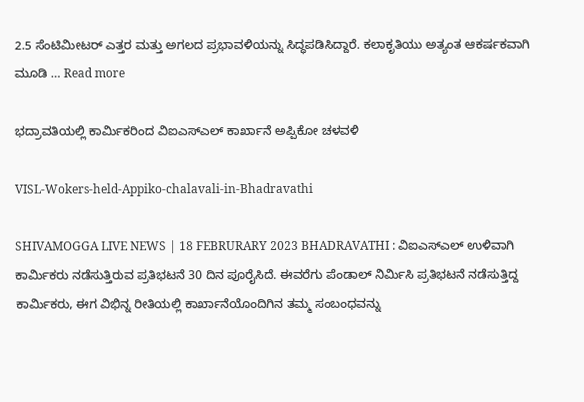2.5 ಸೆಂಟಿಮೀಟರ್ ಎತ್ತರ ಮತ್ತು ಅಗಲದ ಪ್ರಭಾವಳಿಯನ್ನು ಸಿದ್ಧಪಡಿಸಿದ್ದಾರೆ. ಕಲಾಕೃತಿಯು ಅತ್ಯಂತ ಆಕರ್ಷಕವಾಗಿ ಮೂಡಿ … Read more

ಭದ್ರಾವತಿಯಲ್ಲಿ ಕಾರ್ಮಿಕರಿಂದ ವಿಐಎಸ್ಎಲ್ ಕಾರ್ಖಾನೆ ಅಪ್ಪಿಕೋ ಚಳವಳಿ

VISL-Wokers-held-Appiko-chalavali-in-Bhadravathi

SHIVAMOGGA LIVE NEWS | 18 FEBRURARY 2023 BHADRAVATHI : ವಿಐಎಸ್ಎಲ್ ಉಳಿವಾಗಿ ಕಾರ್ಮಿಕರು ನಡೆಸುತ್ತಿರುವ ಪ್ರತಿಭಟನೆ 30 ದಿನ ಪೂರೈಸಿದೆ. ಈವರೆಗು ಪೆಂಡಾಲ್ ನಿರ್ಮಿಸಿ ಪ್ರತಿಭಟನೆ ನಡೆಸುತ್ತಿದ್ದ ಕಾರ್ಮಿಕರು, ಈಗ ವಿಭಿನ್ನ ರೀತಿಯಲ್ಲಿ ಕಾರ್ಖಾನೆಯೊಂದಿಗಿನ ತಮ್ಮ ಸಂಬಂಧವನ್ನು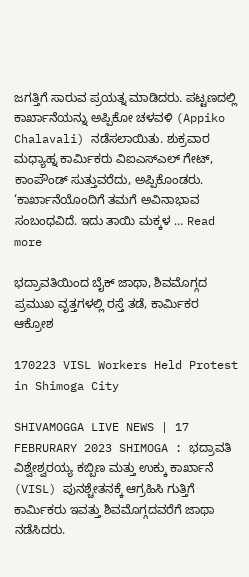ಜಗತ್ತಿಗೆ ಸಾರುವ ಪ್ರಯತ್ನ ಮಾಡಿದರು. ಪಟ್ಟಣದಲ್ಲಿ ಕಾರ್ಖಾನೆಯನ್ನು ಅಪ್ಪಿಕೋ ಚಳವಳಿ (Appiko Chalavali) ನಡೆಸಲಾಯಿತು. ಶುಕ್ರವಾರ ಮಧ್ಯಾಹ್ನ ಕಾರ್ಮಿಕರು ವಿಐಎಸ್ಎಲ್ ಗೇಟ್, ಕಾಂಪೌಂಡ್ ಸುತ್ತುವರೆದು, ಅಪ್ಪಿಕೊಂಡರು. ‘ಕಾರ್ಖಾನೆಯೊಂದಿಗೆ ತಮಗೆ ಅವಿನಾಭಾವ ಸಂಬಂಧವಿದೆ. ಇದು ತಾಯಿ ಮಕ್ಕಳ … Read more

ಭದ್ರಾವತಿಯಿಂದ ಬೈಕ್ ಜಾಥಾ, ಶಿವಮೊಗ್ಗದ ಪ್ರಮುಖ ವೃತ್ತಗಳಲ್ಲಿ ರಸ್ತೆ ತಡೆ, ಕಾರ್ಮಿಕರ ಆಕ್ರೋಶ

170223 VISL Workers Held Protest in Shimoga City

SHIVAMOGGA LIVE NEWS | 17 FEBRURARY 2023 SHIMOGA : ಭದ್ರಾವತಿ ವಿಶ್ವೇಶ್ವರಯ್ಯ ಕಬ್ಬಿಣ ಮತ್ತು ಉಕ್ಕು ಕಾರ್ಖಾನೆ (VISL) ಪುನಶ್ಚೇತನಕ್ಕೆ ಆಗ್ರಹಿಸಿ ಗುತ್ತಿಗೆ ಕಾರ್ಮಿಕರು ಇವತ್ತು ಶಿವಮೊಗ್ಗದವರೆಗೆ ಜಾಥಾ ನಡೆಸಿದರು.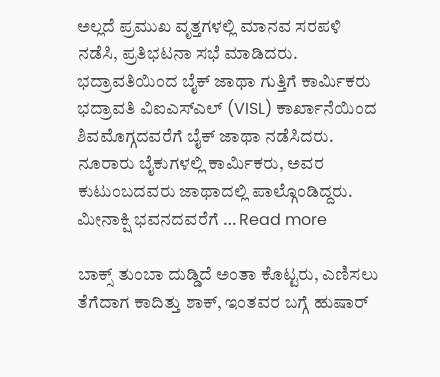ಅಲ್ಲದೆ ಪ್ರಮುಖ ವೃತ್ತಗಳಲ್ಲಿ ಮಾನವ ಸರಪಳಿ ನಡೆಸಿ, ಪ್ರತಿಭಟನಾ ಸಭೆ ಮಾಡಿದರು. ಭದ್ರಾವತಿಯಿಂದ ಬೈಕ್ ಜಾಥಾ ಗುತ್ತಿಗೆ ಕಾರ್ಮಿಕರು ಭದ್ರಾವತಿ ವಿಐಎಸ್ಎಲ್ (VISL) ಕಾರ್ಖಾನೆಯಿಂದ ಶಿವಮೊಗ್ಗದವರೆಗೆ ಬೈಕ್ ಜಾಥಾ ನಡೆಸಿದರು. ನೂರಾರು ಬೈಕುಗಳಲ್ಲಿ ಕಾರ್ಮಿಕರು, ಅವರ ಕುಟುಂಬದವರು ಜಾಥಾದಲ್ಲಿ ಪಾಲ್ಗೊಂಡಿದ್ದರು. ಮೀನಾಕ್ಷಿ ಭವನದವರೆಗೆ … Read more

ಬಾಕ್ಸ್ ತುಂಬಾ ದುಡ್ಡಿದೆ ಅಂತಾ ಕೊಟ್ಟರು, ಎಣಿಸಲು ತೆಗೆದಾಗ ಕಾದಿತ್ತು ಶಾಕ್, ಇಂತವರ ಬಗ್ಗೆ ಹುಷಾರ್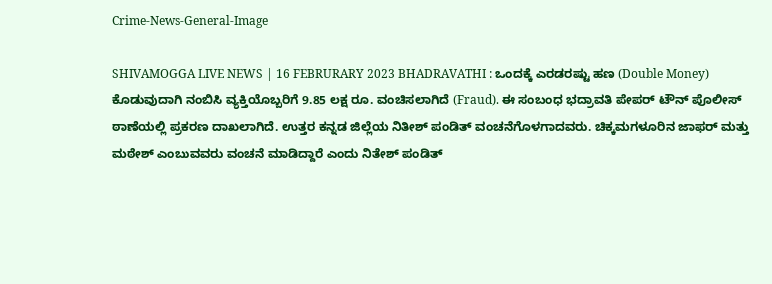Crime-News-General-Image

SHIVAMOGGA LIVE NEWS | 16 FEBRURARY 2023 BHADRAVATHI : ಒಂದಕ್ಕೆ ಎರಡರಷ್ಟು ಹಣ (Double Money) ಕೊಡುವುದಾಗಿ ನಂಬಿಸಿ ವ್ಯಕ್ತಿಯೊಬ್ಬರಿಗೆ 9.85 ಲಕ್ಷ ರೂ. ವಂಚಿಸಲಾಗಿದೆ (Fraud). ಈ ಸಂಬಂಧ ಭದ್ರಾವತಿ ಪೇಪರ್ ಟೌನ್ ಪೊಲೀಸ್ ಠಾಣೆಯಲ್ಲಿ ಪ್ರಕರಣ ದಾಖಲಾಗಿದೆ. ಉತ್ತರ ಕನ್ನಡ ಜಿಲ್ಲೆಯ ನಿತೀಶ್ ಪಂಡಿತ್ ವಂಚನೆಗೊಳಗಾದವರು. ಚಿಕ್ಕಮಗಳೂರಿನ ಜಾಫರ್ ಮತ್ತು ಮಠೇಶ್ ಎಂಬುವವರು ವಂಚನೆ ಮಾಡಿದ್ದಾರೆ ಎಂದು ನಿತೇಶ್ ಪಂಡಿತ್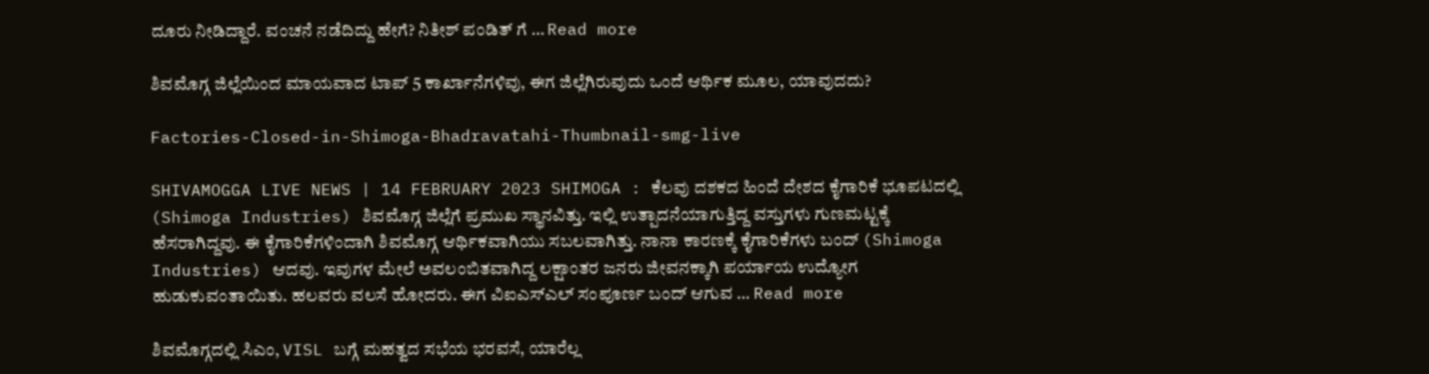ದೂರು ನೀಡಿದ್ದಾರೆ. ವಂಚನೆ ನಡೆದಿದ್ದು ಹೇಗೆ? ನಿತೀಶ್ ಪಂಡಿತ್ ಗೆ … Read more

ಶಿವಮೊಗ್ಗ ಜಿಲ್ಲೆಯಿಂದ ಮಾಯವಾದ ಟಾಪ್ 5 ಕಾರ್ಖಾನೆಗಳಿವು, ಈಗ ಜಿಲ್ಲೆಗಿರುವುದು ಒಂದೆ ಆರ್ಥಿಕ ಮೂಲ, ಯಾವುದದು?

Factories-Closed-in-Shimoga-Bhadravatahi-Thumbnail-smg-live

SHIVAMOGGA LIVE NEWS | 14 FEBRUARY 2023 SHIMOGA : ಕೆಲವು ದಶಕದ ಹಿಂದೆ ದೇಶದ ಕೈಗಾರಿಕೆ ಭೂಪಟದಲ್ಲಿ (Shimoga Industries) ಶಿವಮೊಗ್ಗ ಜಿಲ್ಲೆಗೆ ಪ್ರಮುಖ ಸ್ಥಾನವಿತ್ತು. ಇಲ್ಲಿ ಉತ್ಪಾದನೆಯಾಗುತ್ತಿದ್ದ ವಸ್ತುಗಳು ಗುಣಮಟ್ಟಕ್ಕೆ ಹೆಸರಾಗಿದ್ದವು. ಈ ಕೈಗಾರಿಕೆಗಳಿಂದಾಗಿ ಶಿವಮೊಗ್ಗ ಆರ್ಥಿಕವಾಗಿಯು ಸಬಲವಾಗಿತ್ತು. ನಾನಾ ಕಾರಣಕ್ಕೆ ಕೈಗಾರಿಕೆಗಳು ಬಂದ್ (Shimoga Industries) ಆದವು. ಇವುಗಳ ಮೇಲೆ ಅವಲಂಬಿತವಾಗಿದ್ದ ಲಕ್ಷಾಂತರ ಜನರು ಜೀವನಕ್ಕಾಗಿ ಪರ್ಯಾಯ ಉದ್ಯೋಗ ಹುಡುಕುವಂತಾಯಿತು. ಹಲವರು ವಲಸೆ ಹೋದರು. ಈಗ ವಿಐಎಸ್ಎಲ್ ಸಂಪೂರ್ಣ ಬಂದ್ ಆಗುವ … Read more

ಶಿವಮೊಗ್ಗದಲ್ಲಿ ಸಿಎಂ, VISL ಬಗ್ಗೆ ಮಹತ್ವದ ಸಭೆಯ ಭರವಸೆ, ಯಾರೆಲ್ಲ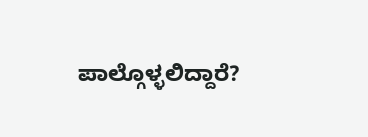ಪಾಲ್ಗೊಳ್ಳಲಿದ್ದಾರೆ?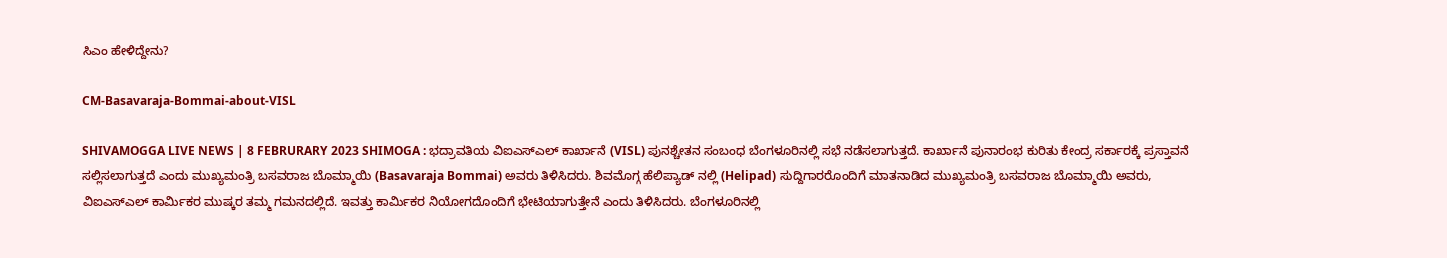ಸಿಎಂ ಹೇಳಿದ್ದೇನು?

CM-Basavaraja-Bommai-about-VISL

SHIVAMOGGA LIVE NEWS | 8 FEBRURARY 2023 SHIMOGA : ಭದ್ರಾವತಿಯ ವಿಐಎಸ್ಎಲ್ ಕಾರ್ಖಾನೆ (VISL) ಪುನಶ್ಚೇತನ ಸಂಬಂಧ ಬೆಂಗಳೂರಿನಲ್ಲಿ ಸಭೆ ನಡೆಸಲಾಗುತ್ತದೆ. ಕಾರ್ಖಾನೆ ಪುನಾರಂಭ ಕುರಿತು ಕೇಂದ್ರ ಸರ್ಕಾರಕ್ಕೆ ಪ್ರಸ್ತಾವನೆ ಸಲ್ಲಿಸಲಾಗುತ್ತದೆ ಎಂದು ಮುಖ್ಯಮಂತ್ರಿ ಬಸವರಾಜ ಬೊಮ್ಮಾಯಿ (Basavaraja Bommai) ಅವರು ತಿಳಿಸಿದರು. ಶಿವಮೊಗ್ಗ ಹೆಲಿಪ್ಯಾಡ್ ನಲ್ಲಿ (Helipad) ಸುದ್ದಿಗಾರರೊಂದಿಗೆ ಮಾತನಾಡಿದ ಮುಖ್ಯಮಂತ್ರಿ ಬಸವರಾಜ ಬೊಮ್ಮಾಯಿ ಅವರು, ವಿಐಎಸ್ಎಲ್ ಕಾರ್ಮಿಕರ ಮುಷ್ಕರ ತಮ್ಮ ಗಮನದಲ್ಲಿದೆ. ಇವತ್ತು ಕಾರ್ಮಿಕರ ನಿಯೋಗದೊಂದಿಗೆ ಭೇಟಿಯಾಗುತ್ತೇನೆ ಎಂದು ತಿಳಿಸಿದರು. ಬೆಂಗಳೂರಿನಲ್ಲಿ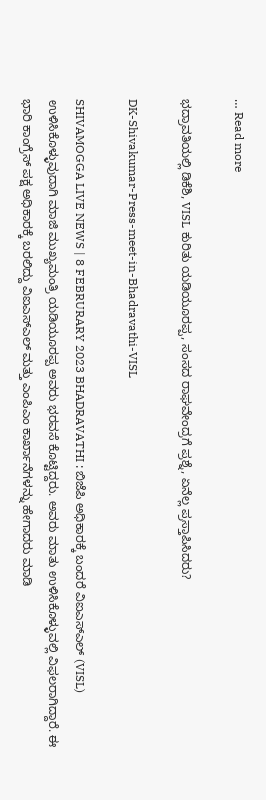… Read more

ಭದ್ರಾವತಿಯಲ್ಲಿ ಡಿಕೆಶಿ, VISL ಕುರಿತು ಯಡಿಯೂರಪ್ಪ, ಸಂಸದ ರಾಘವೇಂದ್ರಗೆ ಪ್ರಶ್ನೆ, ಏನೆಲ್ಲ ಪ್ರಸ್ತಾಪಿಸಿದರು?

DK-Shivakumar-Press-meet-in-Bhadravathi-VISL

SHIVAMOGGA LIVE NEWS | 8 FEBRURARY 2023 BHADRAVATHI : ಬಿಜೆಪಿ ಅಧಿಕಾರಕ್ಕೆ ಬಂದರೆ ವಿಐಎಸ್ಎಲ್ (VISL) ಉಳಿಸಿಕೊಳ್ಳುವುದಾಗಿ ಮಾಜಿ ಮುಖ್ಯಮಂತ್ರಿ ಯಡಿಯೂರಪ್ಪ ಅವರು ಭರವಸೆ ಕೊಟ್ಟಿದ್ದರು. ಅವರು ಮಾತು ಉಳಿಸಿಕೊಳ್ಳುವಲ್ಲಿ ವಿಫಲರಾಗಿದ್ದಾರೆ. ಈ ಭಾರಿ ಕಾಂಗ್ರೆಸ್ ಪಕ್ಷ ಅಧಿಕಾರಕ್ಕೆ ಬರಲಿದ್ದು ವಿಐಎಸ್ಎಲ್ ಮತ್ತು ಎಂಪಿಎಂ ಕಾರ್ಖಾನೆಗಳನ್ನು ಹೇಗಾದರು ಮಾಡಿ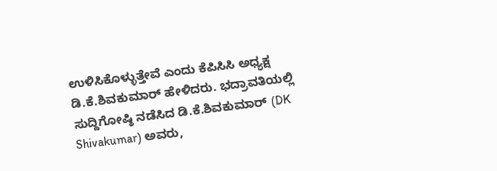ಉಳಿಸಿಕೊಳ್ಳುತ್ತೇವೆ ಎಂದು ಕೆಪಿಸಿಸಿ ಅಧ್ಯಕ್ಷ ಡಿ.ಕೆ.ಶಿವಕುಮಾರ್ ಹೇಳಿದರು. ಭದ್ರಾವತಿಯಲ್ಲಿ ಸುದ್ದಿಗೋಷ್ಠಿ ನಡೆಸಿದ ಡಿ.ಕೆ.ಶಿವಕುಮಾರ್ (DK Shivakumar) ಅವರು,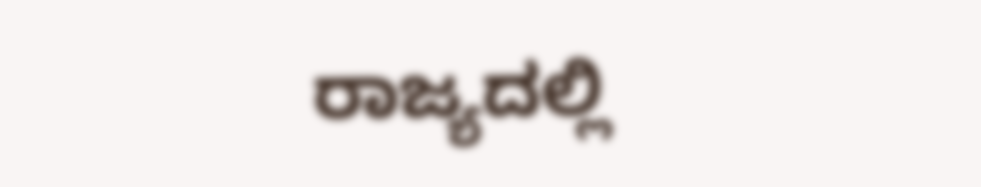ರಾಜ್ಯದಲ್ಲಿ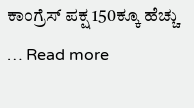ಕಾಂಗ್ರೆಸ್ ಪಕ್ಷ 150ಕ್ಕೂ ಹೆಚ್ಚು … Read more